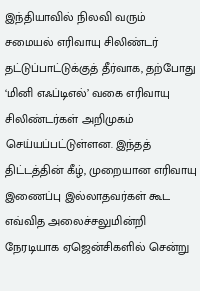இந்தியாவில் நிலவி வரும் சமையல் எரிவாயு சிலிண்டர் தட்டுப்பாட்டுக்குத் தீர்வாக, தற்போது ‘மினி எஃப்டிஎல்’ வகை எரிவாயு சிலிண்டர்கள் அறிமுகம் செய்யப்பட்டுள்ளன. இந்தத் திட்டத்தின் கீழ், முறையான எரிவாயு இணைப்பு இல்லாதவர்கள் கூட எவ்வித அலைச்சலுமின்றி நேரடியாக ஏஜென்சிகளில் சென்று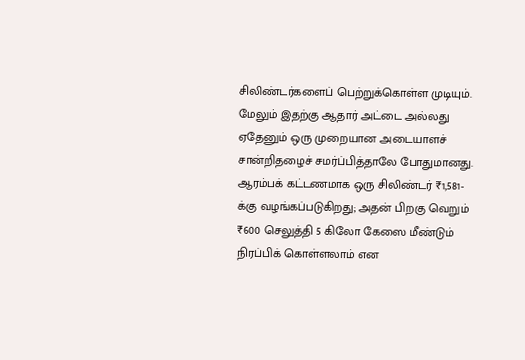சிலிண்டர்களைப் பெற்றுக்கொள்ள முடியும்.
மேலும் இதற்கு ஆதார் அட்டை அல்லது ஏதேனும் ஒரு முறையான அடையாளச் சான்றிதழைச் சமர்ப்பித்தாலே போதுமானது. ஆரம்பக் கட்டணமாக ஒரு சிலிண்டர் ₹1,581-க்கு வழங்கப்படுகிறது; அதன் பிறகு வெறும் ₹600 செலுத்தி 5 கிலோ கேஸை மீண்டும் நிரப்பிக் கொள்ளலாம் என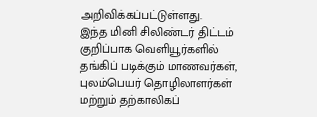அறிவிக்கப்பட்டுள்ளது.
இந்த மினி சிலிண்டர் திட்டம் குறிப்பாக வெளியூர்களில் தங்கிப் படிக்கும் மாணவர்கள், புலம்பெயர் தொழிலாளர்கள் மற்றும் தற்காலிகப்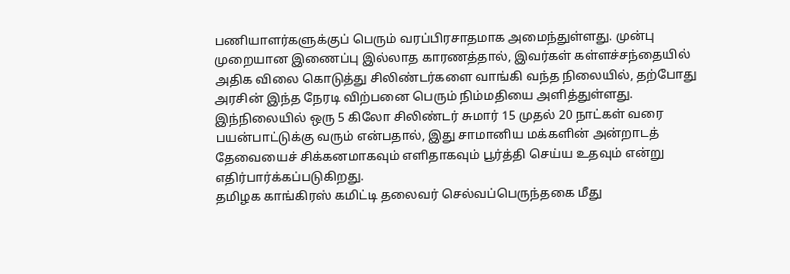பணியாளர்களுக்குப் பெரும் வரப்பிரசாதமாக அமைந்துள்ளது. முன்பு முறையான இணைப்பு இல்லாத காரணத்தால், இவர்கள் கள்ளச்சந்தையில் அதிக விலை கொடுத்து சிலிண்டர்களை வாங்கி வந்த நிலையில், தற்போது அரசின் இந்த நேரடி விற்பனை பெரும் நிம்மதியை அளித்துள்ளது.
இந்நிலையில் ஒரு 5 கிலோ சிலிண்டர் சுமார் 15 முதல் 20 நாட்கள் வரை பயன்பாட்டுக்கு வரும் என்பதால், இது சாமானிய மக்களின் அன்றாடத் தேவையைச் சிக்கனமாகவும் எளிதாகவும் பூர்த்தி செய்ய உதவும் என்று எதிர்பார்க்கப்படுகிறது.
தமிழக காங்கிரஸ் கமிட்டி தலைவர் செல்வப்பெருந்தகை மீது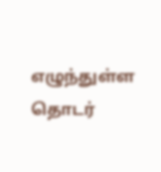எழுந்துள்ள தொடர்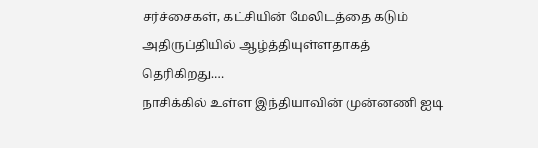சர்ச்சைகள், கட்சியின் மேலிடத்தை கடும் அதிருப்தியில் ஆழ்த்தியுள்ளதாகத் தெரிகிறது.…
நாசிக்கில் உள்ள இந்தியாவின் முன்னணி ஐடி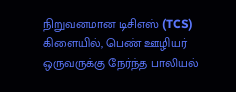நிறுவனமான டிசிஎஸ் (TCS) கிளையில், பெண் ஊழியர் ஒருவருக்கு நேர்ந்த பாலியல்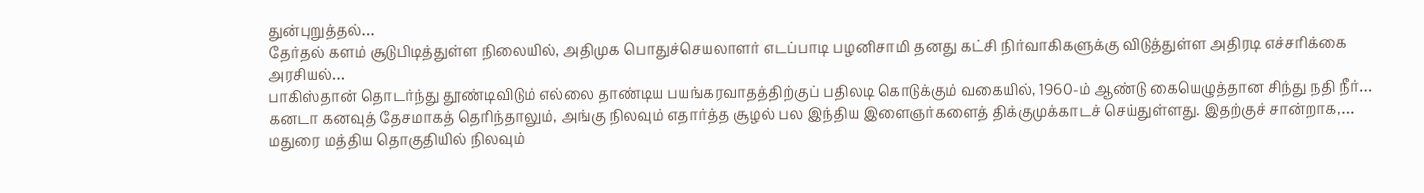துன்புறுத்தல்…
தேர்தல் களம் சூடுபிடித்துள்ள நிலையில், அதிமுக பொதுச்செயலாளர் எடப்பாடி பழனிசாமி தனது கட்சி நிர்வாகிகளுக்கு விடுத்துள்ள அதிரடி எச்சரிக்கை அரசியல்…
பாகிஸ்தான் தொடர்ந்து தூண்டிவிடும் எல்லை தாண்டிய பயங்கரவாதத்திற்குப் பதிலடி கொடுக்கும் வகையில், 1960-ம் ஆண்டு கையெழுத்தான சிந்து நதி நீர்…
கனடா கனவுத் தேசமாகத் தெரிந்தாலும், அங்கு நிலவும் எதார்த்த சூழல் பல இந்திய இளைஞர்களைத் திக்குமுக்காடச் செய்துள்ளது. இதற்குச் சான்றாக,…
மதுரை மத்திய தொகுதியில் நிலவும்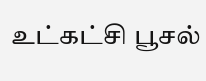உட்கட்சி பூசல்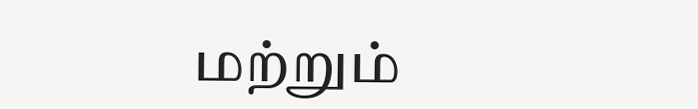மற்றும்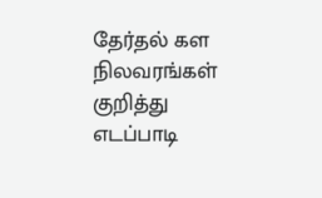தேர்தல் கள நிலவரங்கள் குறித்து எடப்பாடி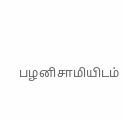பழனிசாமியிடம்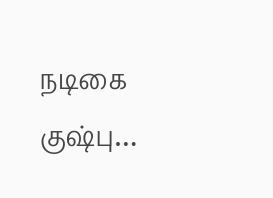நடிகை குஷ்பு…